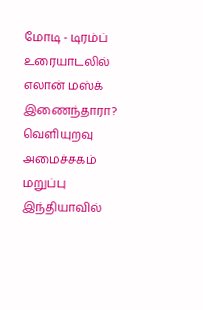மோடி - டிரம்ப் உரையாடலில் எலான் மஸ்க் இணைந்தாரா? வெளியுறவு அமைச்சகம் மறுப்பு இந்தியாவில்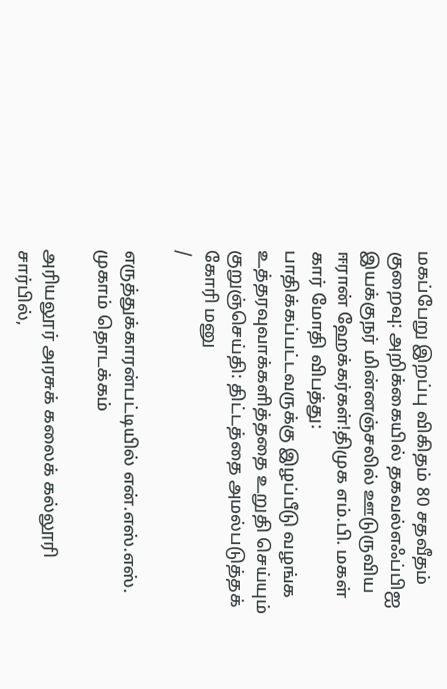மகப்பேறு இறப்பு விகிதம் 80 சதவீதம் குறைவு: அறிக்கையில் தகவல்எஃப்பிஐ இயக்குநர் மின்னஞ்சலில் ஊடுருவிய ஈரான் ஹேக்கர்கள்!திமுக எம்.பி. மகள் கார் மோதி விபத்து: பாதிக்கப்பட்டவருக்கு இழப்பீடு வழங்க உத்தரவுவாக்களித்ததை உறுதி செய்யும் குறுஞ்செய்தி: திட்டத்தை அமல்படுத்தக் கோரி மனு
/

எருத்துக்காரன்பட்டியில் என்.எஸ்.எஸ். முகாம் தொடக்கம்

அரியலூர் அரசுக் கலைக் கல்லூரி சார்பில்,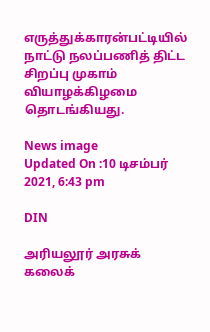எருத்துக்காரன்பட்டியில் நாட்டு நலப்பணித் திட்ட சிறப்பு முகாம் வியாழக்கிழமை தொடங்கியது.

News image
Updated On :10 டிசம்பர் 2021, 6:43 pm

DIN

அரியலூர் அரசுக் கலைக்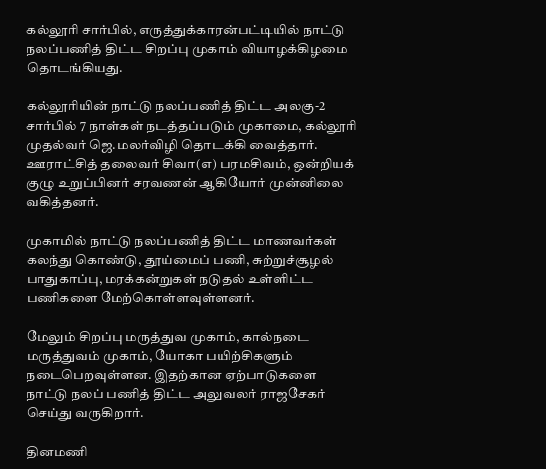கல்லூரி சார்பில், எருத்துக்காரன்பட்டியில் நாட்டு நலப்பணித் திட்ட சிறப்பு முகாம் வியாழக்கிழமை தொடங்கியது.

கல்லூரியின் நாட்டு நலப்பணித் திட்ட அலகு-2 சார்பில் 7 நாள்கள் நடத்தப்படும் முகாமை, கல்லூரி முதல்வர் ஜெ.மலர்விழி தொடக்கி வைத்தார். ஊராட்சித் தலைவர் சிவா(எ) பரமசிவம், ஒன்றியக் குழு உறுப்பினர் சரவணன் ஆகியோர் முன்னிலை வகித்தனர்.

முகாமில் நாட்டு நலப்பணித் திட்ட மாணவர்கள் கலந்து கொண்டு, தூய்மைப் பணி, சுற்றுச்சூழல் பாதுகாப்பு, மரக்கன்றுகள் நடுதல் உள்ளிட்ட பணிகளை மேற்கொள்ளவுள்ளனர்.

மேலும் சிறப்பு மருத்துவ முகாம், கால்நடை மருத்துவம் முகாம், யோகா பயிற்சிகளும் நடைபெறவுள்ளன. இதற்கான ஏற்பாடுகளை நாட்டு நலப் பணித் திட்ட அலுவலர் ராஜசேகர் செய்து வருகிறார்.

தினமணி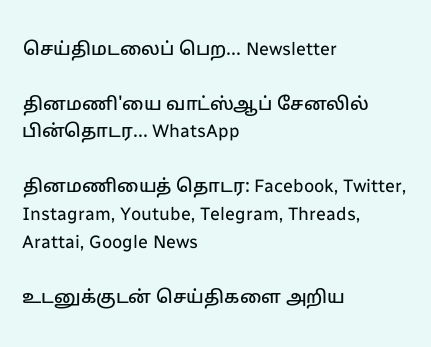செய்திமடலைப் பெற... Newsletter

தினமணி'யை வாட்ஸ்ஆப் சேனலில் பின்தொடர... WhatsApp

தினமணியைத் தொடர: Facebook, Twitter, Instagram, Youtube, Telegram, Threads, Arattai, Google News

உடனுக்குடன் செய்திகளை அறிய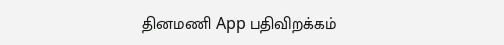தினமணி App பதிவிறக்கம்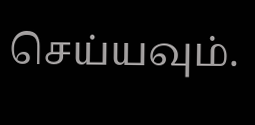செய்யவும்.